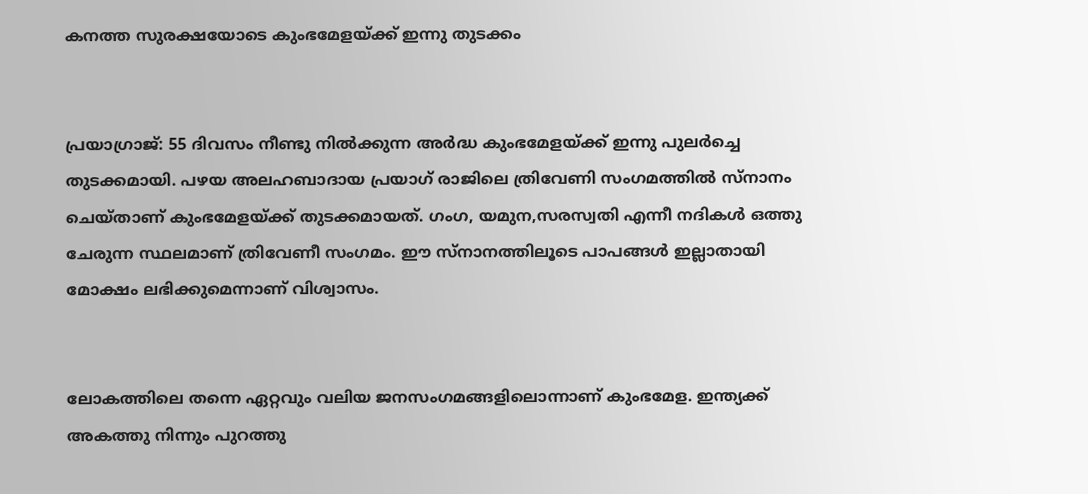കനത്ത സുരക്ഷയോടെ കുംഭമേളയ്ക്ക് ഇന്നു തുടക്കം


പ്രയാഗ്രാജ്: 55 ദിവസം നീണ്ടു നില്‍ക്കുന്ന അര്‍ദ്ധ കുംഭമേളയ്ക്ക് ഇന്നു പുലര്‍ച്ചെ തുടക്കമായി. പഴയ അലഹബാദായ പ്രയാഗ് രാജിലെ ത്രിവേണി സംഗമത്തില്‍ സ്‌നാനം ചെയ്താണ് കുംഭമേളയ്ക്ക് തുടക്കമായത്. ഗംഗ, യമുന,സരസ്വതി എന്നീ നദികള്‍ ഒത്തു ചേരുന്ന സ്ഥലമാണ് ത്രിവേണീ സംഗമം. ഈ സ്‌നാനത്തിലൂടെ പാപങ്ങള്‍ ഇല്ലാതായി മോക്ഷം ലഭിക്കുമെന്നാണ് വിശ്വാസം.


ലോകത്തിലെ തന്നെ ഏറ്റവും വലിയ ജനസംഗമങ്ങളിലൊന്നാണ് കുംഭമേള. ഇന്ത്യക്ക് അകത്തു നിന്നും പുറത്തു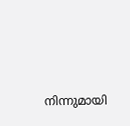നിന്നുമായി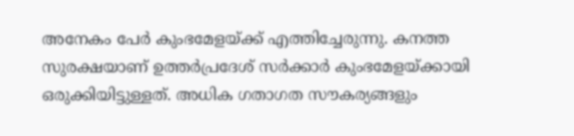അനേകം പേര്‍ കുംഭമേളയ്ക്ക് എത്തിച്ചേരുന്നു. കനത്ത സുരക്ഷയാണ് ഉത്തര്‍പ്രദേശ് സര്‍ക്കാര്‍ കുംഭമേളയ്ക്കായി ഒരുക്കിയിട്ടുള്ളത്. അധിക ഗതാഗത സൗകര്യങ്ങളും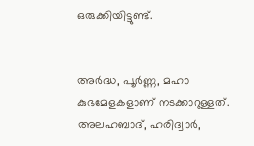ഒരുക്കിയിട്ടുണ്ട്.


അര്‍ദ്ധ, പൂര്‍ണ്ണ, മഹാ കുഭമേളകളാണ് നടക്കാറുള്ളത്. അലഹബാദ്, ഹരിദ്വാര്‍,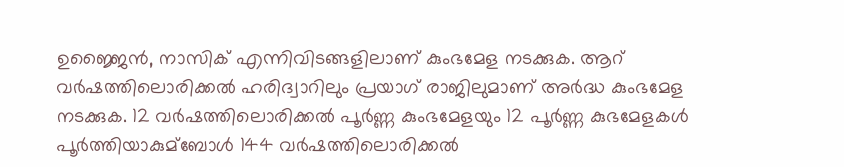ഉജ്ജൈന്‍, നാസിക് എന്നിവിടങ്ങളിലാണ് കുംഭമേള നടക്കുക. ആറ് വര്‍ഷത്തിലൊരിക്കല്‍ ഹരിദ്വാറിലും പ്രയാഗ് രാജിലുമാണ് അര്‍ദ്ധ കുംഭമേള നടക്കുക. 12 വര്‍ഷത്തിലൊരിക്കല്‍ പൂര്‍ണ്ണ കുംഭമേളയും 12 പൂര്‍ണ്ണ കുഭമേളകള്‍ പൂര്‍ത്തിയാകുമ്ബോള്‍ 144 വര്‍ഷത്തിലൊരിക്കല്‍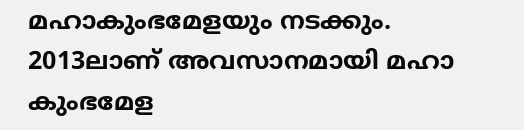മഹാകുംഭമേളയും നടക്കും. 2013ലാണ് അവസാനമായി മഹാ കുംഭമേള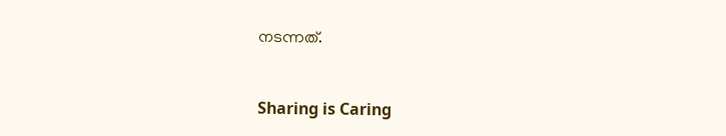നടന്നത്.



Sharing is Caring